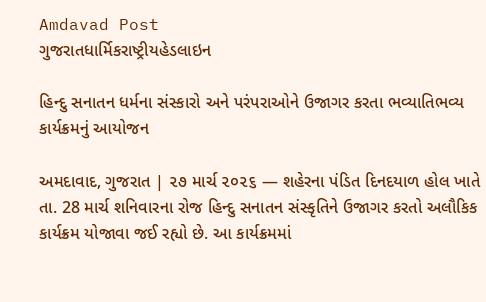Amdavad Post
ગુજરાતધાર્મિકરાષ્ટ્રીયહેડલાઇન

હિન્દુ સનાતન ધર્મના સંસ્કારો અને પરંપરાઓને ઉજાગર કરતા ભવ્યાતિભવ્ય કાર્યક્રમનું આયોજન

અમદાવાદ, ગુજરાત | ૨૭ માર્ચ ૨૦૨૬ — શહેરના પંડિત દિનદયાળ હોલ ખાતે તા. 28 માર્ચ શનિવારના રોજ હિન્દુ સનાતન સંસ્કૃતિને ઉજાગર કરતો અલૌકિક કાર્યક્રમ યોજાવા જઈ રહ્યો છે. આ કાર્યક્રમમાં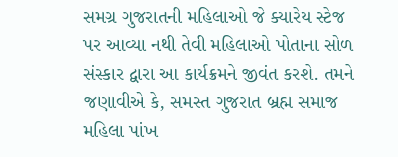સમગ્ર ગુજરાતની મહિલાઓ જે ક્યારેય સ્ટેજ પર આવ્યા નથી તેવી મહિલાઓ પોતાના સોળ સંસ્કાર દ્વારા આ કાર્યક્રમને જીવંત કરશે. તમને જણાવીએ કે, સમસ્ત ગુજરાત બ્રહ્મ સમાજ મહિલા પાંખ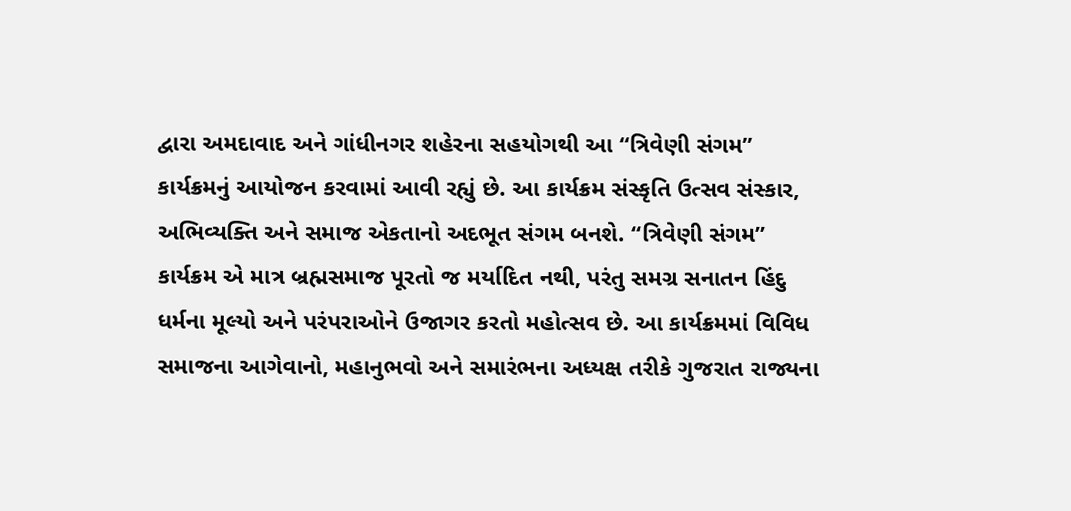દ્વારા અમદાવાદ અને ગાંધીનગર શહેરના સહયોગથી આ “ત્રિવેણી સંગમ” કાર્યક્રમનું આયોજન કરવામાં આવી રહ્યું છે. આ કાર્યક્રમ સંસ્કૃતિ ઉત્સવ સંસ્કાર, અભિવ્યક્તિ અને સમાજ એકતાનો અદભૂત સંગમ બનશે. “ત્રિવેણી સંગમ” કાર્યક્રમ એ માત્ર બ્રહ્મસમાજ પૂરતો જ મર્યાદિત નથી, પરંતુ સમગ્ર સનાતન હિંદુ ધર્મના મૂલ્યો અને પરંપરાઓને ઉજાગર કરતો મહોત્સવ છે. આ કાર્યક્રમમાં વિવિધ સમાજના આગેવાનો, મહાનુભવો અને સમારંભના અધ્યક્ષ તરીકે ગુજરાત રાજ્યના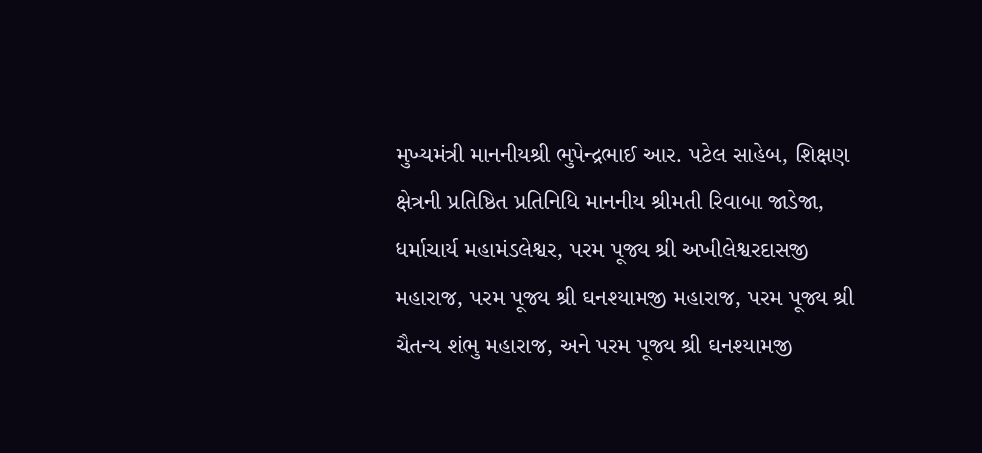મુખ્યમંત્રી માનનીયશ્રી ભુપેન્દ્રભાઈ આર. પટેલ સાહેબ, શિક્ષણ ક્ષેત્રની પ્રતિષ્ઠિત પ્રતિનિધિ માનનીય શ્રીમતી રિવાબા જાડેજા, ધર્માચાર્ય મહામંડલેશ્વર, પરમ પૂજ્ય શ્રી અખીલેશ્વરદાસજી મહારાજ, પરમ પૂજ્ય શ્રી ઘનશ્યામજી મહારાજ, પરમ પૂજ્ય શ્રી ચૈતન્ય શંભુ મહારાજ, અને પરમ પૂજ્ય શ્રી ઘનશ્યામજી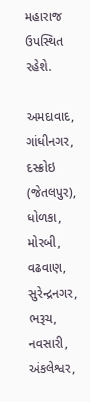મહારાજ ઉપસ્થિત રહેશે.

અમદાવાદ, ગાંધીનગર, દસ્ક્રોઇ (જેતલપુર), ધોળકા, મોરબી, વઢવાણ, સુરેન્દ્રનગર, ભરૂચ, નવસારી, અંકલેશ્વર,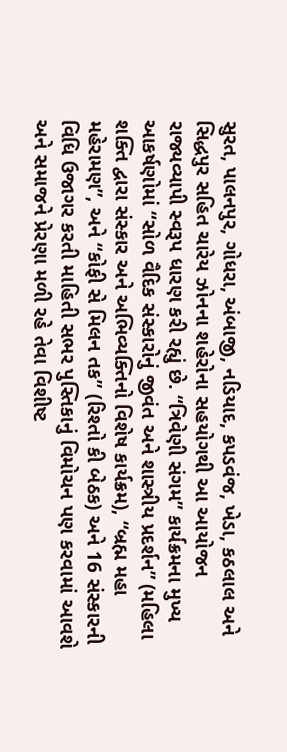સુરત, પાલનપુર, ગોધરા, અંબાજી, નડિયાદ, કપડવંજ, ખેડા, કઠલાલ અને સિદ્ધપુર સહિત ચારેય ઝોનના શહેરોના સહયોગથી આ આયોજન રાજ્યવ્યાપી સ્વરૂપ ધારણ કરી રહ્યું છે. “ત્રિવેણી સંગમ” કાર્યક્રમના મુખ્ય આકર્ષણોમાં “સોળ વૈદિક સંસ્કારોનું જીવંત અને શાસ્ત્રીય પ્રદર્શન” (મહિલા શક્તિ દ્વારા સંસ્કાર અને અભિવ્યક્તિનો વિશેષ કાર્યક્રમ), “બ્રહ્મ મહા મહેરામણ”, અને “કોફી સે મિલન તક” (રિશ્તો કી બેઠક) અને 16 સંસ્કારની વિધિ ઉજાગર કરતી માહિતી સભર પુસ્તિકાનું વિમોચન પણ કરવામાં આવશે અને સમાજને પ્રેરણા મળી રહે તેવા વિશીષ્ટ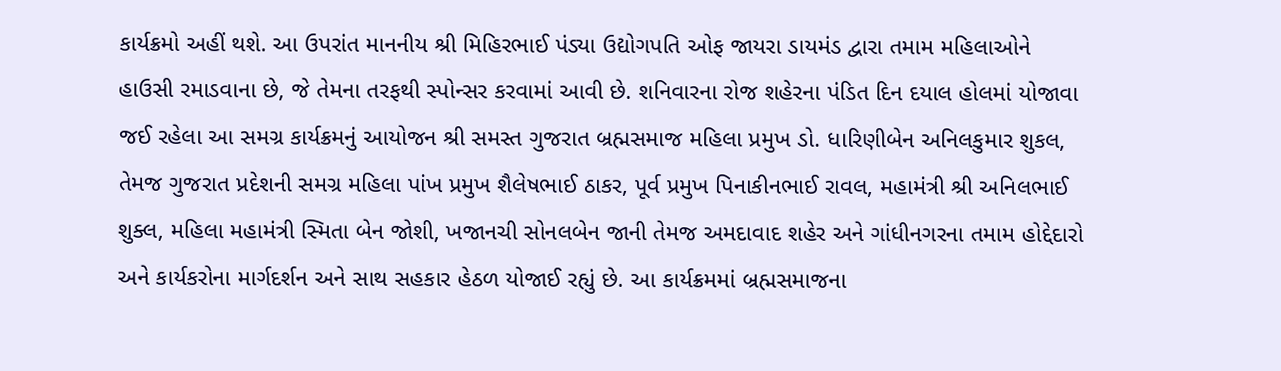કાર્યક્રમો અહીં થશે. આ ઉપરાંત માનનીય શ્રી મિહિરભાઈ પંડ્યા ઉદ્યોગપતિ ઓફ જાયરા ડાયમંડ દ્વારા તમામ મહિલાઓને હાઉસી રમાડવાના છે, જે તેમના તરફથી સ્પોન્સર કરવામાં આવી છે. શનિવારના રોજ શહેરના પંડિત દિન દયાલ હોલમાં યોજાવા જઈ રહેલા આ સમગ્ર કાર્યક્રમનું આયોજન શ્રી સમસ્ત ગુજરાત બ્રહ્મસમાજ મહિલા પ્રમુખ ડો. ધારિણીબેન અનિલકુમાર શુકલ, તેમજ ગુજરાત પ્રદેશની સમગ્ર મહિલા પાંખ પ્રમુખ શૈલેષભાઈ ઠાકર, પૂર્વ પ્રમુખ પિનાકીનભાઈ રાવલ, મહામંત્રી શ્રી અનિલભાઈ શુક્લ, મહિલા મહામંત્રી સ્મિતા બેન જોશી, ખજાનચી સોનલબેન જાની તેમજ અમદાવાદ શહેર અને ગાંધીનગરના તમામ હોદ્દેદારો અને કાર્યકરોના માર્ગદર્શન અને સાથ સહકાર હેઠળ યોજાઈ રહ્યું છે. આ કાર્યક્રમમાં બ્રહ્મસમાજના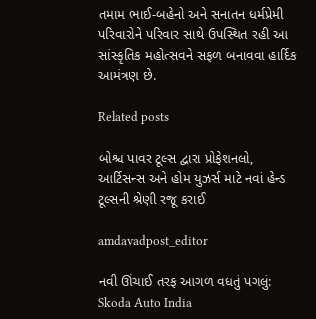તમામ ભાઈ-બહેનો અને સનાતન ધર્મપ્રેમી પરિવારોને પરિવાર સાથે ઉપસ્થિત રહી આ સાંસ્કૃતિક મહોત્સવને સફળ બનાવવા હાર્દિક આમંત્રણ છે.

Related posts

બોશ્ચ પાવર ટૂલ્સ દ્વારા પ્રોફેશનલો, આર્ટિસન્સ અને હોમ યુઝર્સ માટે નવાં હેન્ડ ટૂલ્સની શ્રેણી રજૂ કરાઈ

amdavadpost_editor

નવી ઊંચાઈ તરફ આગળ વધતું પગલું: Skoda Auto India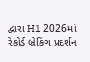દ્વારા H1 2026માં રેકોર્ડ બ્રેકિંગ પ્રદર્શન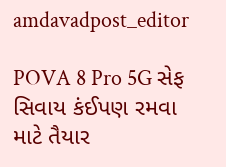amdavadpost_editor

POVA 8 Pro 5G સેફ સિવાય કંઈપણ રમવા માટે તૈયાર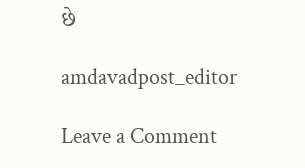છે

amdavadpost_editor

Leave a Comment